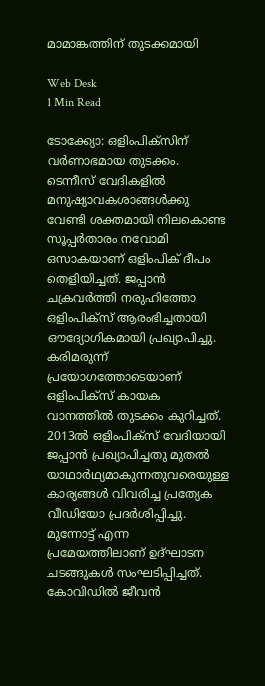മാമാങ്കത്തിന് തുടക്കമായി

Web Desk
1 Min Read

ടോക്ക്യോ: ഒളിംപിക്‌സിന് വര്‍ണാഭമായ തുടക്കം. ടെന്നീസ് വേദികളില്‍ മനുഷ്യാവകശാങ്ങള്‍ക്കു വേണ്ടി ശക്തമായി നിലകൊണ്ട സൂപ്പര്‍താരം നവോമി ഒസാകയാണ് ഒളിംപിക് ദീപം തെളിയിച്ചത്. ജപ്പാന്‍ ചക്രവര്‍ത്തി നരുഹിത്തോ ഒളിംപിക്‌സ് ആരംഭിച്ചതായി ഔദ്യോഗികമായി പ്രഖ്യാപിച്ചു.
കരിമരുന്ന് പ്രയോഗത്തോടെയാണ് ഒളിംപിക്‌സ് കായക വാനത്തില്‍ തുടക്കം കുറിച്ചത്. 2013ല്‍ ഒളിംപിക്‌സ് വേദിയായി ജപ്പാന്‍ പ്രഖ്യാപിച്ചതു മുതല്‍ യാഥാര്‍ഥ്യമാകുന്നതുവരെയുള്ള കാര്യങ്ങള്‍ വിവരിച്ച പ്രത്യേക വീഡിയോ പ്രദര്‍ശിപ്പിച്ചു.
മുന്നോട്ട് എന്ന പ്രമേയത്തിലാണ് ഉദ്ഘാടന ചടങ്ങുകള്‍ സംഘടിപ്പിച്ചത്. കോവിഡില്‍ ജീവന്‍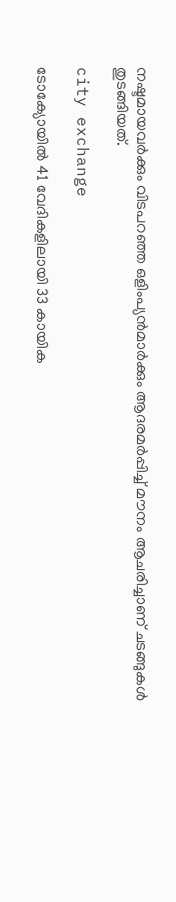നഷ്ടമായവര്‍ക്കും വിടപറഞ്ഞ ഒളിംപ്യന്‍മാര്‍ക്കും ആദരമര്‍പ്പിച്ച് മൗനം ആചരിച്ചാണ് ചടങ്ങുകള്‍ തുടങ്ങിയത്.

city exchange

ടോക്യോയില്‍ 41 വേദികളിലായി 33 കായിക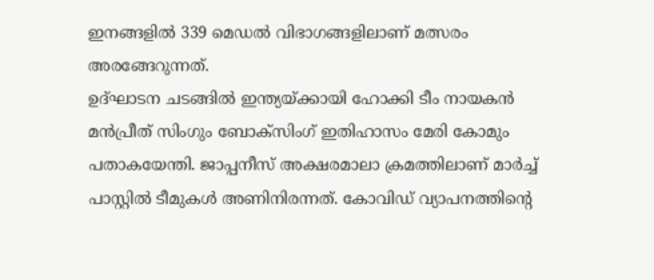ഇനങ്ങളില്‍ 339 മെഡല്‍ വിഭാഗങ്ങളിലാണ് മത്സരം അരങ്ങേറുന്നത്.
ഉദ്ഘാടന ചടങ്ങില്‍ ഇന്ത്യയ്ക്കായി ഹോക്കി ടീം നായകന്‍ മന്‍പ്രീത് സിംഗും ബോക്‌സിംഗ് ഇതിഹാസം മേരി കോമും പതാകയേന്തി. ജാപ്പനീസ് അക്ഷരമാലാ ക്രമത്തിലാണ് മാര്‍ച്ച് പാസ്റ്റില്‍ ടീമുകള്‍ അണിനിരന്നത്. കോവിഡ് വ്യാപനത്തിന്റെ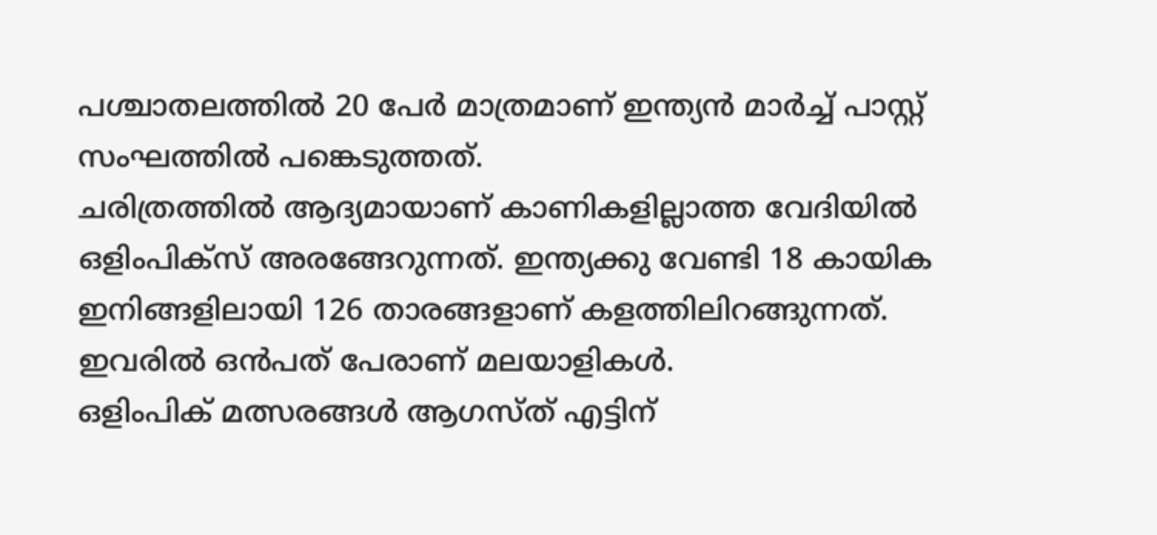പശ്ചാതലത്തില്‍ 20 പേര്‍ മാത്രമാണ് ഇന്ത്യന്‍ മാര്‍ച്ച് പാസ്റ്റ് സംഘത്തില്‍ പങ്കെടുത്തത്.
ചരിത്രത്തില്‍ ആദ്യമായാണ് കാണികളില്ലാത്ത വേദിയില്‍ ഒളിംപിക്‌സ് അരങ്ങേറുന്നത്. ഇന്ത്യക്കു വേണ്ടി 18 കായിക ഇനിങ്ങളിലായി 126 താരങ്ങളാണ് കളത്തിലിറങ്ങുന്നത്. ഇവരില്‍ ഒന്‍പത് പേരാണ് മലയാളികള്‍.
ഒളിംപിക് മത്സരങ്ങള്‍ ആഗസ്ത് എട്ടിന്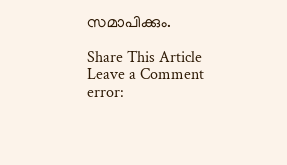സമാപിക്കും.

Share This Article
Leave a Comment
error: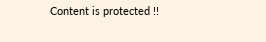Content is protected !!